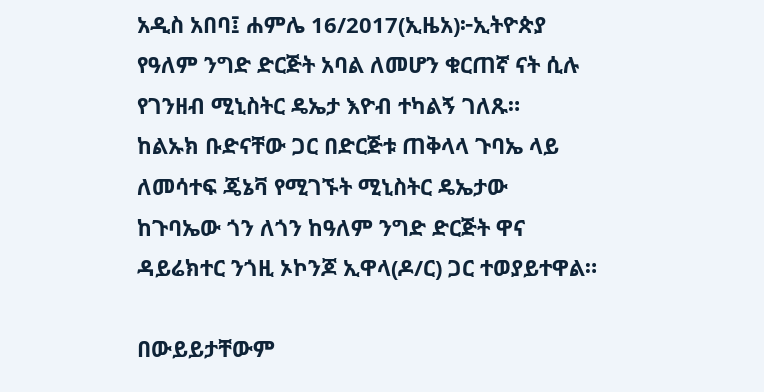አዲስ አበባ፤ ሐምሌ 16/2017(ኢዜአ)፦ኢትዮጵያ የዓለም ንግድ ድርጅት አባል ለመሆን ቁርጠኛ ናት ሲሉ የገንዘብ ሚኒስትር ዴኤታ እዮብ ተካልኝ ገለጹ።
ከልኡክ ቡድናቸው ጋር በድርጅቱ ጠቅላላ ጉባኤ ላይ ለመሳተፍ ጄኔቫ የሚገኙት ሚኒስትር ዴኤታው ከጉባኤው ጎን ለጎን ከዓለም ንግድ ድርጅት ዋና ዳይሬክተር ንጎዚ ኦኮንጆ ኢዋላ(ዶ/ር) ጋር ተወያይተዋል።

በውይይታቸውም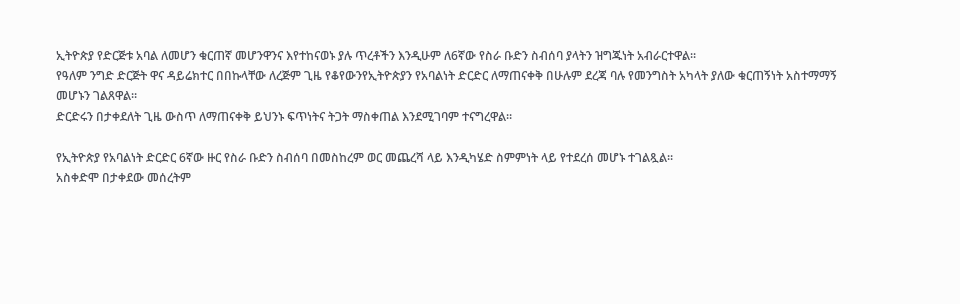ኢትዮጵያ የድርጅቱ አባል ለመሆን ቁርጠኛ መሆንዋንና እየተከናወኑ ያሉ ጥረቶችን እንዲሁም ለ6ኛው የስራ ቡድን ስብሰባ ያላትን ዝግጁነት አብራርተዋል፡፡
የዓለም ንግድ ድርጅት ዋና ዳይሬክተር በበኩላቸው ለረጅም ጊዜ የቆየውንየኢትዮጵያን የአባልነት ድርድር ለማጠናቀቅ በሁሉም ደረጃ ባሉ የመንግስት አካላት ያለው ቁርጠኝነት አስተማማኝ መሆኑን ገልጸዋል።
ድርድሩን በታቀደለት ጊዜ ውስጥ ለማጠናቀቅ ይህንኑ ፍጥነትና ትጋት ማስቀጠል እንደሚገባም ተናግረዋል።

የኢትዮጵያ የአባልነት ድርድር 6ኛው ዙር የስራ ቡድን ስብሰባ በመስከረም ወር መጨረሻ ላይ እንዲካሄድ ስምምነት ላይ የተደረሰ መሆኑ ተገልጿል።
አስቀድሞ በታቀደው መሰረትም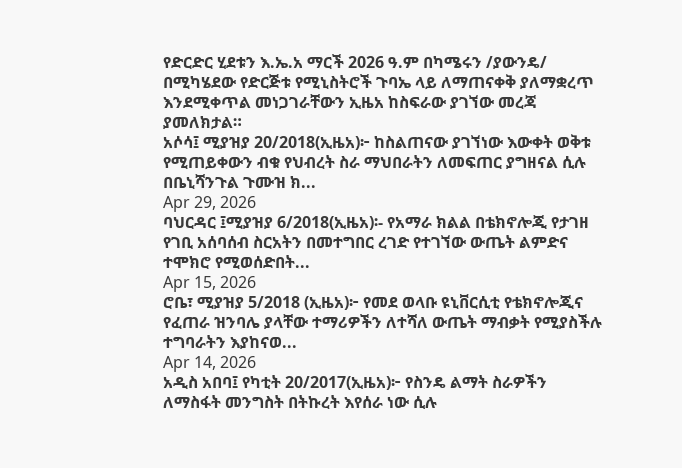የድርድር ሂደቱን እ.ኤ.አ ማርች 2026 ዓ.ም በካሜሩን /ያውንዴ/ በሚካሄደው የድርጅቱ የሚኒስትሮች ጉባኤ ላይ ለማጠናቀቅ ያለማቋረጥ እንደሚቀጥል መነጋገራቸውን ኢዜአ ከስፍራው ያገኘው መረጃ ያመለክታል።
አሶሳ፤ ሚያዝያ 20/2018(ኢዜአ)፦ ከስልጠናው ያገኘነው እውቀት ወቅቱ የሚጠይቀውን ብቁ የህብረት ስራ ማህበራትን ለመፍጠር ያግዘናል ሲሉ በቤኒሻንጉል ጉሙዝ ክ...
Apr 29, 2026
ባህርዳር ፤ሚያዝያ 6/2018(ኢዜአ)፡- የአማራ ክልል በቴክኖሎጂ የታገዘ የገቢ አሰባሰብ ስርአትን በመተግበር ረገድ የተገኘው ውጤት ልምድና ተሞክሮ የሚወሰድበት...
Apr 15, 2026
ሮቤ፣ ሚያዝያ 5/2018 (ኢዜአ)፦ የመደ ወላቡ ዩኒቨርሲቲ የቴክኖሎጂና የፈጠራ ዝንባሌ ያላቸው ተማሪዎችን ለተሻለ ውጤት ማብቃት የሚያስችሉ ተግባራትን እያከናወ...
Apr 14, 2026
አዲስ አበባ፤ የካቲት 20/2017(ኢዜአ)፦ የስንዴ ልማት ስራዎችን ለማስፋት መንግስት በትኩረት እየሰራ ነው ሲሉ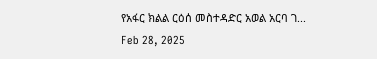የአፋር ክልል ርዕሰ መስተዳድር አወል አርባ ገ...
Feb 28, 2025